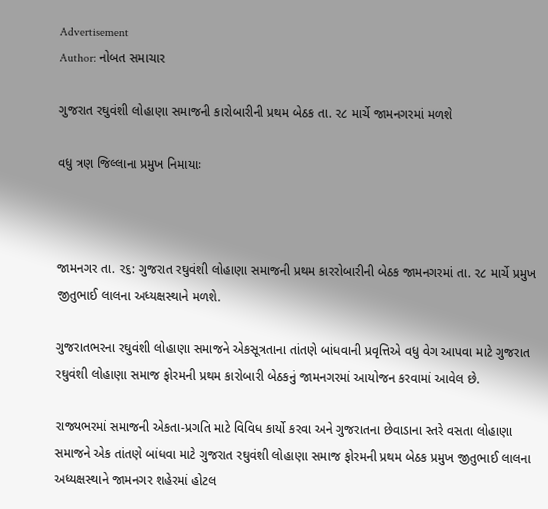Advertisement
Author: નોબત સમાચાર

ગુજરાત રઘુવંશી લોહાણા સમાજની કારોબારીની પ્રથમ બેઠક તા. ર૮ માર્ચે જામનગરમાં મળશે

વધુ ત્રણ જિલ્લાના પ્રમુખ નિમાયાઃ



જામનગર તા. ર૬: ગુજરાત રઘુવંશી લોહાણા સમાજની પ્રથમ કારરોબારીની બેઠક જામનગરમાં તા. ર૮ માર્ચે પ્રમુખ જીતુભાઈ લાલના અધ્યક્ષસ્થાને મળશે.

ગુજરાતભરના રઘુવંશી લોહાણા સમાજને એકસૂત્રતાના તાંતણે બાંધવાની પ્રવૃત્તિએ વધુ વેગ આપવા માટે ગુજરાત રઘુવંશી લોહાણા સમાજ ફોરમની પ્રથમ કારોબારી બેઠકનું જામનગરમાં આયોજન કરવામાં આવેલ છે.

રાજ્યભરમાં સમાજની એકતા-પ્રગતિ માટે વિવિધ કાર્યો કરવા અને ગુજરાતના છેવાડાના સ્તરે વસતા લોહાણા સમાજને એક તાંતણે બાંધવા માટે ગુજરાત રઘુવંશી લોહાણા સમાજ ફોરમની પ્રથમ બેઠક પ્રમુખ જીતુભાઈ લાલના અધ્યક્ષસ્થાને જામનગર શહેરમાં હોટલ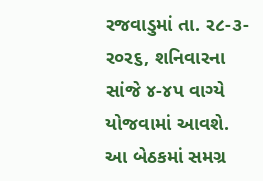રજવાડુમાં તા. ર૮-૩-ર૦ર૬, શનિવારના સાંજે ૪-૪પ વાગ્યે યોજવામાં આવશે. આ બેઠકમાં સમગ્ર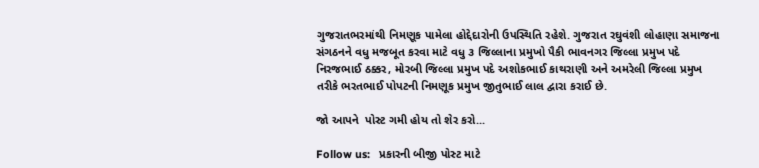ગુજરાતભરમાંથી નિમણૂક પામેલા હોદ્દેદારોની ઉપસ્થિતિ રહેશે. ગુજરાત રઘુવંશી લોહાણા સમાજના સંગઠનને વધુ મજબૂત કરવા માટે વધુ ૩ જિલ્લાના પ્રમુખો પૈકી ભાવનગર જિલ્લા પ્રમુખ પદે નિરજભાઈ ઠક્કર, મોરબી જિલ્લા પ્રમુખ પદે અશોકભાઈ કાથરાણી અને અમરેલી જિલ્લા પ્રમુખ તરીકે ભરતભાઈ પોપટની નિમણૂક પ્રમુખ જીતુભાઈ લાલ દ્વારા કરાઈ છે.

જો આપને  પોસ્ટ ગમી હોય તો શેર કરો...

Follow us:   પ્રકારની બીજી પોસ્ટ માટે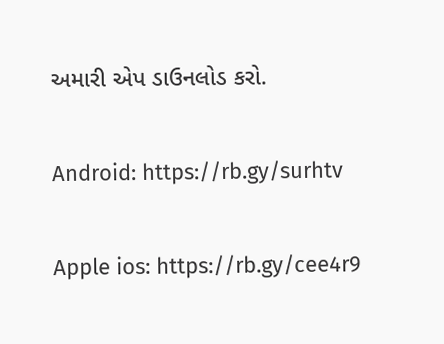અમારી એપ ડાઉનલોડ કરો.

Android: https://rb.gy/surhtv

Apple ios: https://rb.gy/cee4r9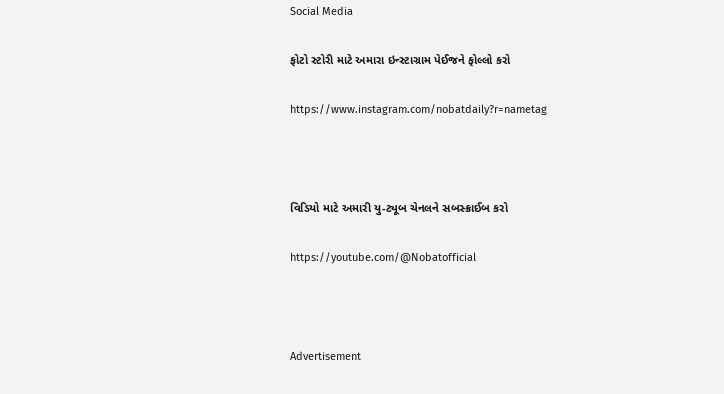Social Media

ફોટો સ્ટોરી માટે અમારા ઇન્સ્ટાગ્રામ પેઈજને ફોલ્લો કરો

https://www.instagram.com/nobatdaily?r=nametag



વિડિયો માટે અમારી યુ-ટ્યૂબ ચેનલને સબસ્ક્રાઈબ કરો

https://youtube.com/@Nobatofficial



Advertisement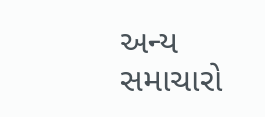અન્ય સમાચારો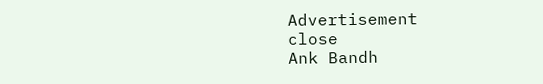Advertisement
close
Ank Bandh